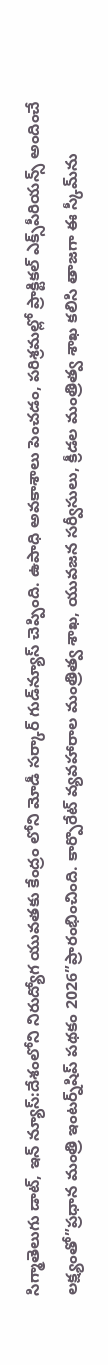సిగ్మాతెలుగు డాట్, ఇన్ న్యూస్:దేశంలోని నిరుద్యోగ యువతకు కేంద్రం లోని మోడీ సర్కార్ గుడ్‌న్యూస్ చెప్పింది. ఉపాధి అవకాశాలు పెంచడం, పరిశ్రమల్లో ప్రాక్టికల్ ఎక్స్‌పీరియన్స్‌ అందించే లక్ష్యంతో”ప్రధాన మంత్రి ఇంటర్న్‌షిప్ పథకం 2026”ప్రారంభించింది. కార్పొరేట్ వ్యవహారాల మంత్రిత్వ శాఖ, యువజన సర్వీసులు, క్రీడల మంత్రిత్వ శాఖ కలిసి తాజగా ఈ స్కీమ్‌ను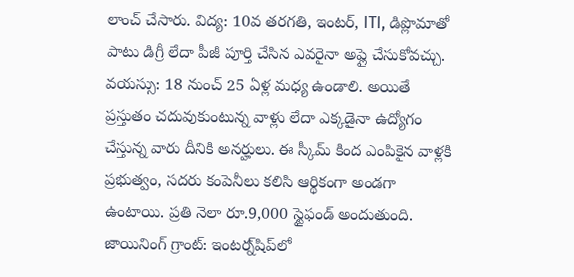లాంచ్ చేసారు. విద్య: 10వ తరగతి, ఇంటర్, ITI, డిప్లొమాతో పాటు డిగ్రీ లేదా పీజీ పూర్తి చేసిన ఎవరైనా అప్లై చేసుకోవచ్చు. వయస్సు: 18 నుంచ్ 25 ఏళ్ల మధ్య ఉండాలి. అయితే ప్రస్తుతం చదువుకుంటున్న వాళ్లు లేదా ఎక్కడైనా ఉద్యోగం చేస్తున్న వారు దీనికి అనర్హులు. ఈ స్కీమ్ కింద ఎంపికైన వాళ్లకి ప్రభుత్వం, సదరు కంపెనీలు కలిసి ఆర్థికంగా అండగా ఉంటాయి. ప్రతి నెలా రూ.9,000 స్టైఫండ్ అందుతుంది. జాయినింగ్ గ్రాంట్: ఇంటర్న్‌షిప్‌లో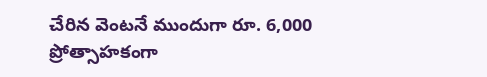చేరిన వెంటనే ముందుగా రూ. 6,000 ప్రోత్సాహకంగా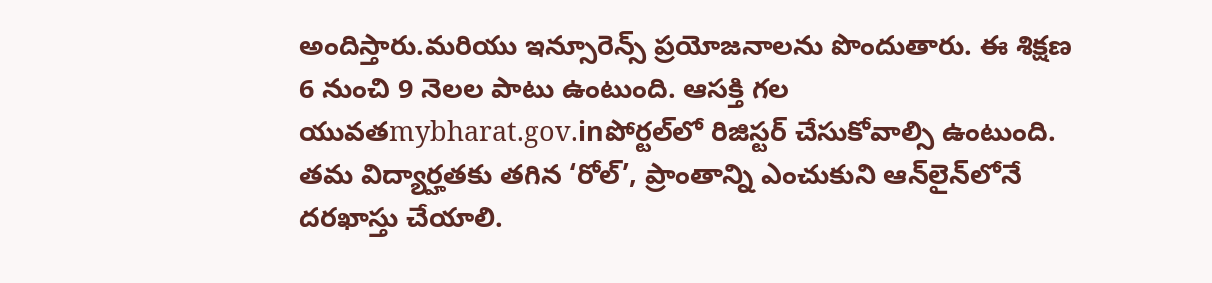అందిస్తారు.మరియు ఇన్సూరెన్స్ ప్రయోజనాలను పొందుతారు. ఈ శిక్షణ 6 నుంచి 9 నెలల పాటు ఉంటుంది. ఆసక్తి గల యువతmybharat.gov.inపోర్టల్‌లో రిజిస్టర్ చేసుకోవాల్సి ఉంటుంది. తమ విద్యార్హతకు తగిన ‘రోల్’, ప్రాంతాన్ని ఎంచుకుని ఆన్‌లైన్‌లోనే దరఖాస్తు చేయాలి.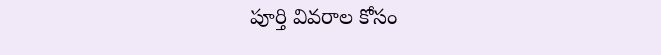పూర్తి వివరాల కోసం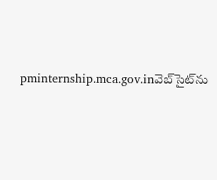pminternship.mca.gov.inవెబ్‌సైట్‌ను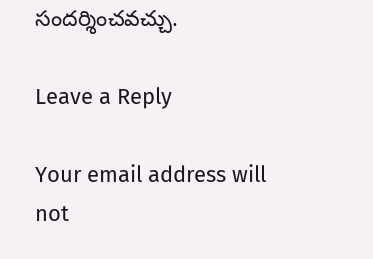సందర్శించవచ్చు.

Leave a Reply

Your email address will not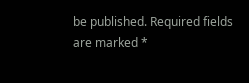be published. Required fields are marked *